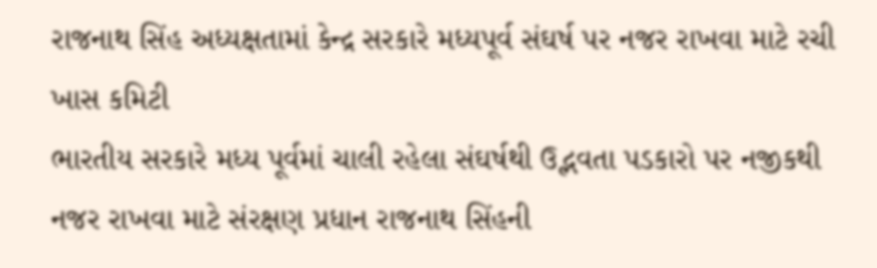રાજનાથ સિંહ અધ્યક્ષતામાં કેન્દ્ર સરકારે મધ્યપૂર્વ સંઘર્ષ પર નજર રાખવા માટે રચી ખાસ કમિટી
ભારતીય સરકારે મધ્ય પૂર્વમાં ચાલી રહેલા સંઘર્ષથી ઉદ્ભવતા પડકારો પર નજીકથી નજર રાખવા માટે સંરક્ષણ પ્રધાન રાજનાથ સિંહની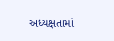અધ્યક્ષતામાં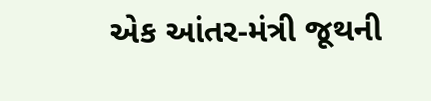એક આંતર-મંત્રી જૂથની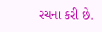રચના કરી છે.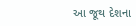આ જૂથ દેશના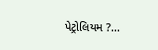પેટ્રોલિયમ ?...